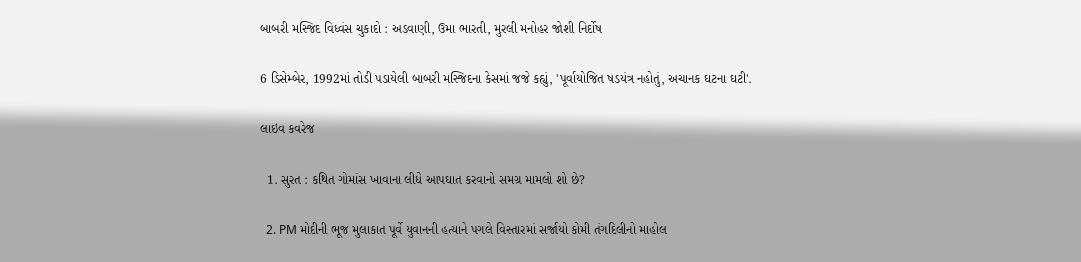બાબરી મસ્જિદ વિધ્વંસ ચુકાદો : અડવાણી, ઉમા ભારતી, મુરલી મનોહર જોશી નિર્દોષ

6 ડિસેમ્બેર, 1992માં તોડી પડાયેલી બાબરી મસ્જિદના કેસમાં જજે કહ્યું, 'પૂર્વાયોજિત ષડયંત્ર નહોતું, અચાનક ઘટના ઘટી'.

લાઇવ કવરેજ

  1. સુરત : કથિત ગોમાંસ ખાવાના લીધે આપઘાત કરવાનો સમગ્ર મામલો શો છે?

  2. PM મોદીની ભૂજ મુલાકાત પૂર્વે યુવાનની હત્યાને પગલે વિસ્તારમાં સર્જાયો કોમી તંગદિલીનો માહોલ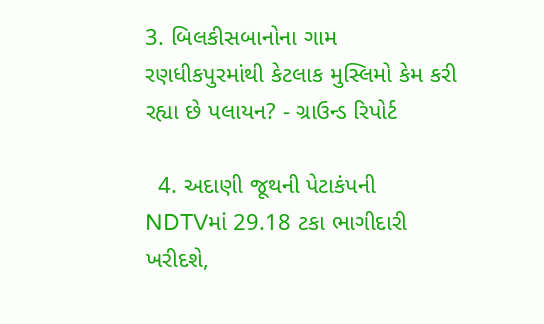3. બિલકીસબાનોના ગામ રણધીકપુરમાંથી કેટલાક મુસ્લિમો કેમ કરી રહ્યા છે પલાયન? - ગ્રાઉન્ડ રિપોર્ટ

  4. અદાણી જૂથની પેટાકંપની NDTVમાં 29.18 ટકા ભાગીદારી ખરીદશે,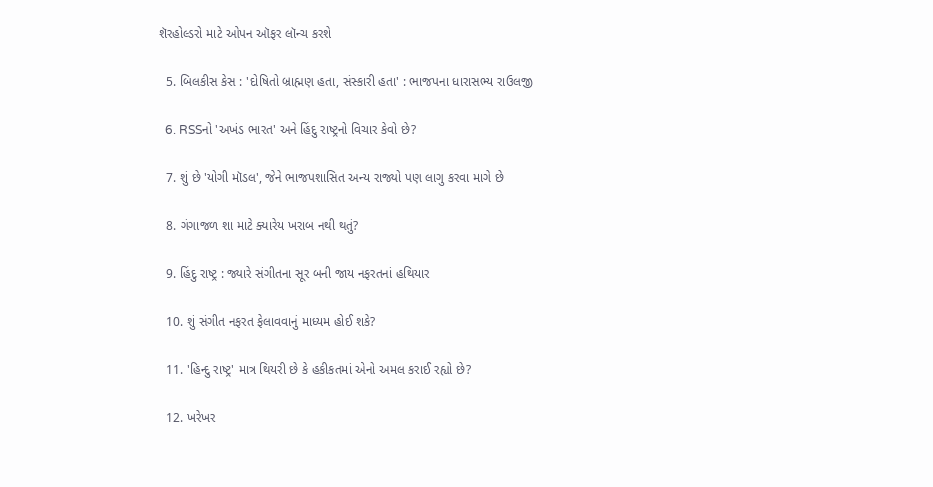શૅરહોલ્ડરો માટે ઓપન ઑફર લૉન્ચ કરશે

  5. બિલકીસ કેસ : 'દોષિતો બ્રાહ્મણ હતા, સંસ્કારી હતા' : ભાજપના ધારાસભ્ય રાઉલજી

  6. RSSનો 'અખંડ ભારત' અને હિંદુ રાષ્ટ્રનો વિચાર કેવો છે?

  7. શું છે 'યોગી મૉડલ', જેને ભાજપશાસિત અન્ય રાજ્યો પણ લાગુ કરવા માગે છે

  8. ગંગાજળ શા માટે ક્યારેય ખરાબ નથી થતું?

  9. હિંદુ રાષ્ટ્ર : જ્યારે સંગીતના સૂર બની જાય નફરતનાં હથિયાર

  10. શું સંગીત નફરત ફેલાવવાનું માધ્યમ હોઈ શકે?

  11. 'હિન્દુ રાષ્ટ્ર' માત્ર થિયરી છે કે હકીકતમાં એનો અમલ કરાઈ રહ્યો છે?

  12. ખરેખર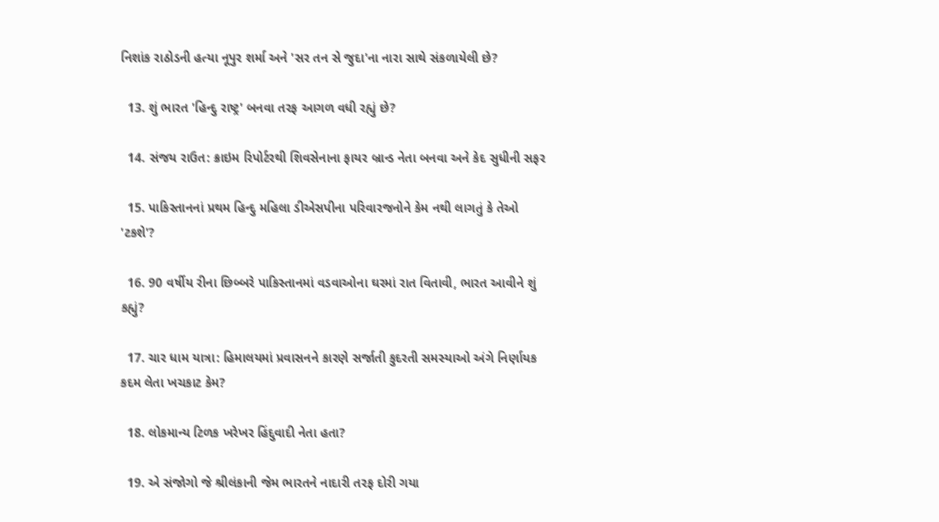નિશાંક રાઠોડની હત્યા નૂપુર શર્મા અને 'સર તન સે જુદા'ના નારા સાથે સંકળાયેલી છે?

  13. શું ભારત 'હિન્દુ રાષ્ટ્ર' બનવા તરફ આગળ વધી રહ્યું છે?

  14. સંજય રાઉત: ક્રાઇમ રિપોર્ટરથી શિવસેનાના ફાયર બ્રાન્ડ નેતા બનવા અને કેદ સુધીની સફર

  15. પાકિસ્તાનનાં પ્રથમ હિન્દુ મહિલા ડીએસપીના પરિવારજનોને કેમ નથી લાગતું કે તેઓ 'ટકશે'?

  16. 90 વર્ષીય રીના છિબ્બરે પાકિસ્તાનમાં વડવાઓના ઘરમાં રાત વિતાવી, ભારત આવીને શું કહ્યું?

  17. ચાર ધામ યાત્રા: હિમાલયમાં પ્રવાસનને કારણે સર્જાતી કુદરતી સમસ્યાઓ અંગે નિર્ણાયક કદમ લેતા ખચકાટ કેમ?

  18. લોકમાન્ય ટિળક ખરેખર હિંદુવાદી નેતા હતા?

  19. એ સંજોગો જે શ્રીલંકાની જેમ ભારતને નાદારી તરફ દોરી ગયા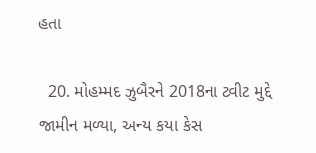હતા

  20. મોહમ્મદ ઝુબૈરને 2018ના ટ્વીટ મુદ્દે જામીન મળ્યા, અન્ય કયા કેસ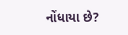નોંધાયા છે?